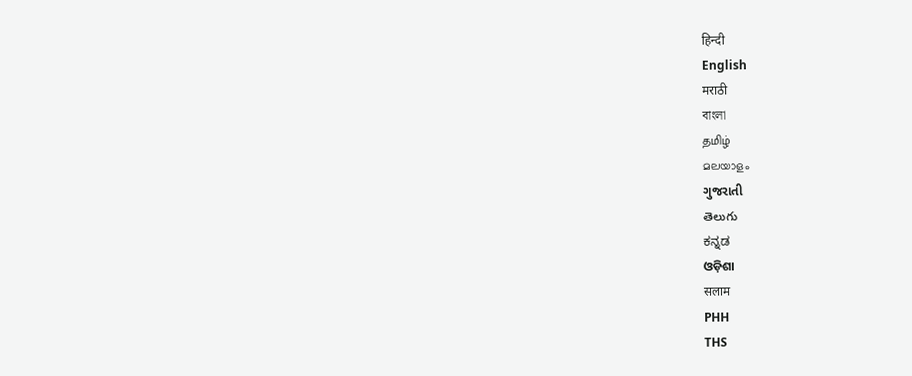हिन्दी
English
मराठी
বাংলা
தமிழ்
മലയാളം
ગુજરાતી
తెలుగు
ಕನ್ನಡ
ଓଡ଼ିଶା
सलाम
PHH
THS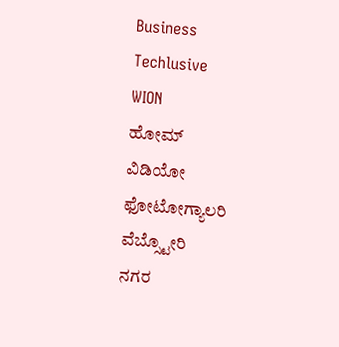Business
Techlusive
WION
ಹೋಮ್
ವಿಡಿಯೋ
ಫೋಟೋಗ್ಯಾಲರಿ
ವೆಬ್ಸ್ಟೋರಿ
ನಗರ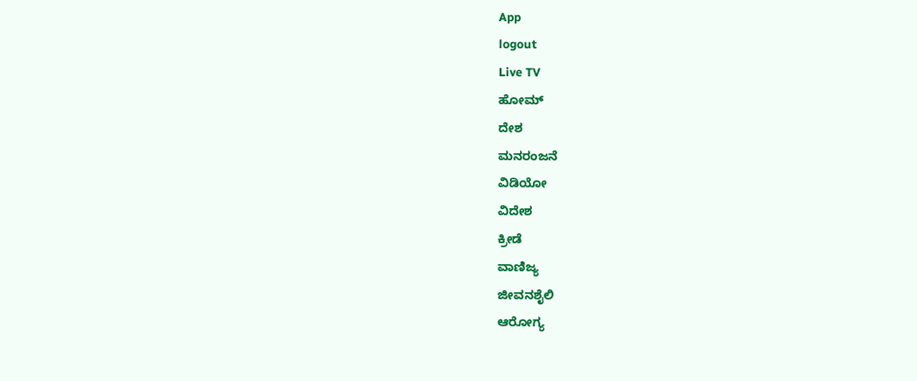App
logout
Live TV
ಹೋಮ್
ದೇಶ
ಮನರಂಜನೆ
ವಿಡಿಯೋ
ವಿದೇಶ
ಕ್ರೀಡೆ
ವಾಣಿಜ್ಯ
ಜೀವನಶೈಲಿ
ಆರೋಗ್ಯ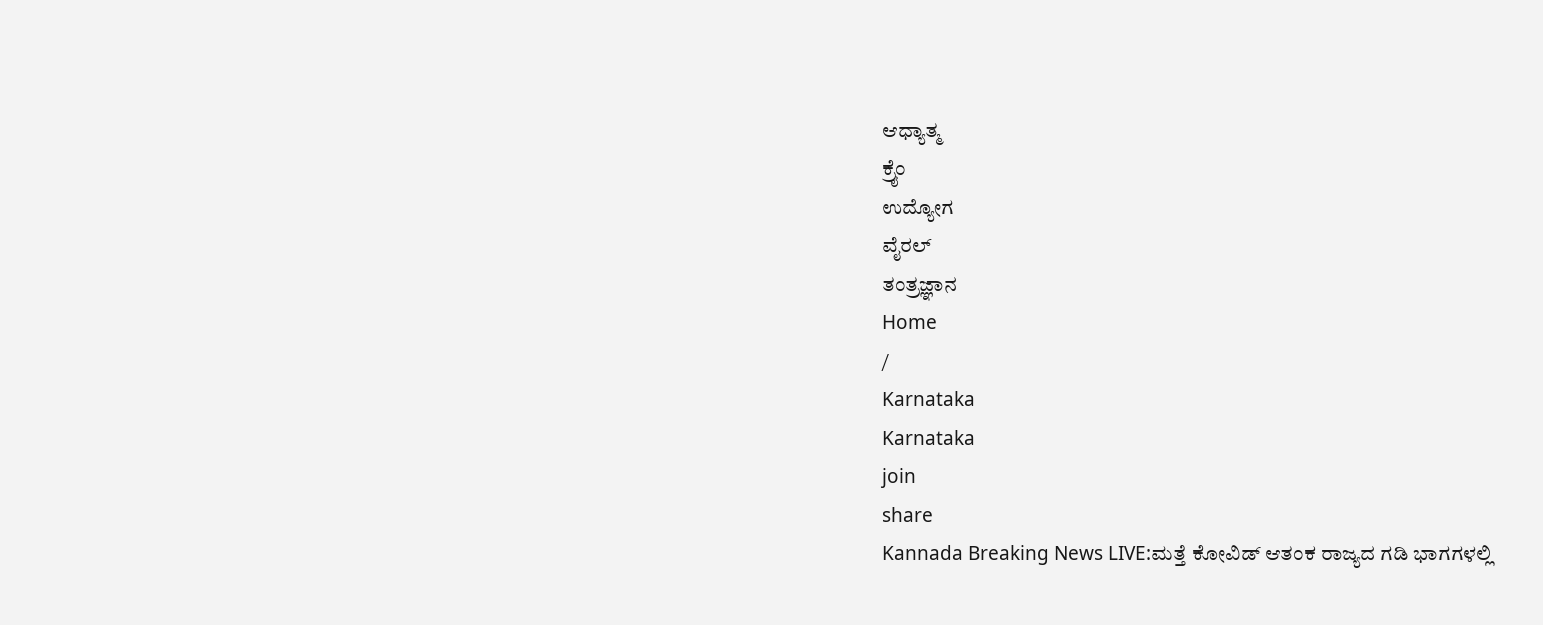ಆಧ್ಯಾತ್ಮ
ಕ್ರೈಂ
ಉದ್ಯೋಗ
ವೈರಲ್
ತಂತ್ರಜ್ಞಾನ
Home
/
Karnataka
Karnataka
join
share
Kannada Breaking News LIVE:ಮತ್ತೆ ಕೋವಿಡ್ ಆತಂಕ ರಾಜ್ಯದ ಗಡಿ ಭಾಗಗಳಲ್ಲಿ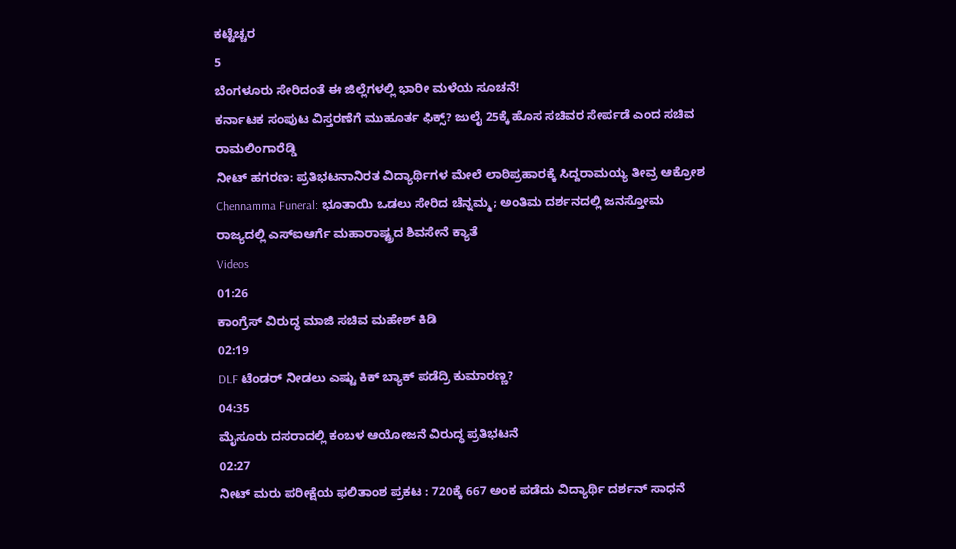ಕಟ್ಟೆಚ್ಚರ
5
ಬೆಂಗಳೂರು ಸೇರಿದಂತೆ ಈ ಜಿಲ್ಲೆಗಳಲ್ಲಿ ಭಾರೀ ಮಳೆಯ ಸೂಚನೆ!
ಕರ್ನಾಟಕ ಸಂಪುಟ ವಿಸ್ತರಣೆಗೆ ಮುಹೂರ್ತ ಫಿಕ್ಸ್? ಜುಲೈ 25ಕ್ಕೆ ಹೊಸ ಸಚಿವರ ಸೇರ್ಪಡೆ ಎಂದ ಸಚಿವ ರಾಮಲಿಂಗಾರೆಡ್ಡಿ
ನೀಟ್ ಹಗರಣ: ಪ್ರತಿಭಟನಾನಿರತ ವಿದ್ಯಾರ್ಥಿಗಳ ಮೇಲೆ ಲಾಠಿಪ್ರಹಾರಕ್ಕೆ ಸಿದ್ದರಾಮಯ್ಯ ತೀವ್ರ ಆಕ್ರೋಶ
Chennamma Funeral: ಭೂತಾಯಿ ಒಡಲು ಸೇರಿದ ಚೆನ್ನಮ್ಮ; ಅಂತಿಮ ದರ್ಶನದಲ್ಲಿ ಜನಸ್ತೋಮ
ರಾಜ್ಯದಲ್ಲಿ ಎಸ್ಐಆರ್ಗೆ ಮಹಾರಾಷ್ಟ್ರದ ಶಿವಸೇನೆ ಕ್ಯಾತೆ
Videos
01:26
ಕಾಂಗ್ರೆಸ್ ವಿರುದ್ಧ ಮಾಜಿ ಸಚಿವ ಮಹೇಶ್ ಕಿಡಿ
02:19
DLF ಟೆಂಡರ್ ನೀಡಲು ಎಷ್ಟು ಕಿಕ್ ಬ್ಯಾಕ್ ಪಡೆದ್ರಿ ಕುಮಾರಣ್ಣ?
04:35
ಮೈಸೂರು ದಸರಾದಲ್ಲಿ ಕಂಬಳ ಆಯೋಜನೆ ವಿರುದ್ಧ ಪ್ರತಿಭಟನೆ
02:27
ನೀಟ್ ಮರು ಪರೀಕ್ಷೆಯ ಫಲಿತಾಂಶ ಪ್ರಕಟ : 720ಕ್ಕೆ 667 ಅಂಕ ಪಡೆದು ವಿದ್ಯಾರ್ಥಿ ದರ್ಶನ್ ಸಾಧನೆ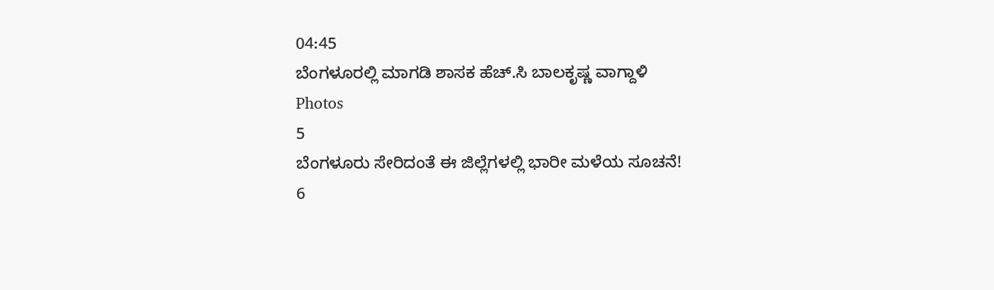04:45
ಬೆಂಗಳೂರಲ್ಲಿ ಮಾಗಡಿ ಶಾಸಕ ಹೆಚ್.ಸಿ ಬಾಲಕೃಷ್ಣ ವಾಗ್ದಾಳಿ
Photos
5
ಬೆಂಗಳೂರು ಸೇರಿದಂತೆ ಈ ಜಿಲ್ಲೆಗಳಲ್ಲಿ ಭಾರೀ ಮಳೆಯ ಸೂಚನೆ!
6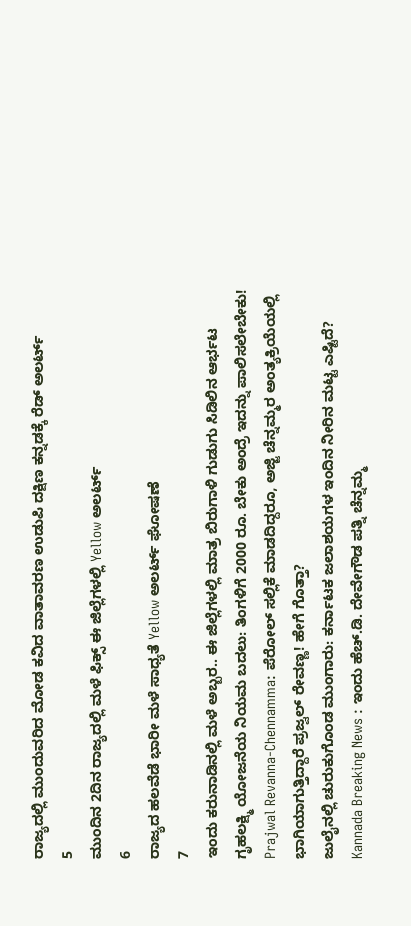ರಾಜ್ಯದಲ್ಲಿ ಮುಂದುವರಿದ ಮೋಡ ಕವಿದ ವಾತಾವರಣ ಉಡುಪಿ ದಕ್ಷಿಣ ಕನ್ನಡಕ್ಕೆ ರೆಡ್ ಅಲರ್ಟ್
5
ಮುಂದಿನ 2ದಿನ ರಾಜ್ಯದಲ್ಲಿ ಮಳೆ ಫಿಕ್ಸ್ ಈ ಜಿಲ್ಲೆಗಳಲ್ಲಿ Yellow ಅಲರ್ಟ್
6
ರಾಜ್ಯದ ಹಲವೆಡೆ ಭಾರೀ ಮಳೆ ಸಾಧ್ಯತೆ Yellow ಅಲರ್ಟ್ ಘೋಷಣೆ
7
ಇಂದು ಕರುನಾಡಿನಲ್ಲಿ ಮಳೆ ಅಬ್ಬರ.. ಈ ಜಿಲ್ಲೆಗಳಲ್ಲಿ ಮಾತ್ರ ಬಿರುಗಾಳಿ ಗುಡುಗು ಸಿಡಿಲಿನ ಆರ್ಭಟ
ಗೃಹಲಕ್ಷ್ಮಿ ಯೋಜನೆಯ ನಿಯಮ ಬದಲು: ತಿಂಗಳಿಗೆ 2000 ರೂ. ಬೇಕು ಅಂದ್ರೆ ಇದನ್ನು ಪಾಲಿಸಲೇಬೇಕು!
Prajwal Revanna-Chennamma: ಪೆರೋಲ್ ಸಲ್ಲಿಕೆ ಮಾಡದಿದ್ದರೂ, ಅಜ್ಜಿ ಚೆನ್ನಮ್ಮರ ಅಂತ್ಯಕ್ರಿಯೆಯಲ್ಲಿ ಭಾಗಿಯಾಗುತ್ತಿದ್ದಾರೆ ಪ್ರಜ್ವಲ್ ರೇವಣ್ಣ! ಹೇಗೆ ಗೊತ್ತಾ?
ಜುಲೈನಲ್ಲಿ ಚುರುಕುಗೊಂಡ ಮುಂಗಾರು: ಕರ್ನಾಟಕ ಜಲಾಶಯಗಳ ಇಂದಿನ ನೀರಿನ ಮಟ್ಟ ಎಷ್ಟಿದೆ?
Kannada Breaking News : ಇಂದು ಹೆಚ್.ಡಿ. ದೇವೇಗೌಡ ಪತ್ನಿ ಚೆನ್ನಮ್ಮ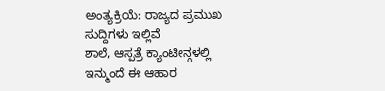ಅಂತ್ಯಕ್ರಿಯೆ: ರಾಜ್ಯದ ಪ್ರಮುಖ ಸುದ್ದಿಗಳು ಇಲ್ಲಿವೆ
ಶಾಲೆ, ಆಸ್ಪತ್ರೆ ಕ್ಯಾಂಟೀನ್ಗಳಲ್ಲಿ ಇನ್ಮುಂದೆ ಈ ಆಹಾರ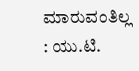ಮಾರುವಂತಿಲ್ಲ : ಯು.ಟಿ.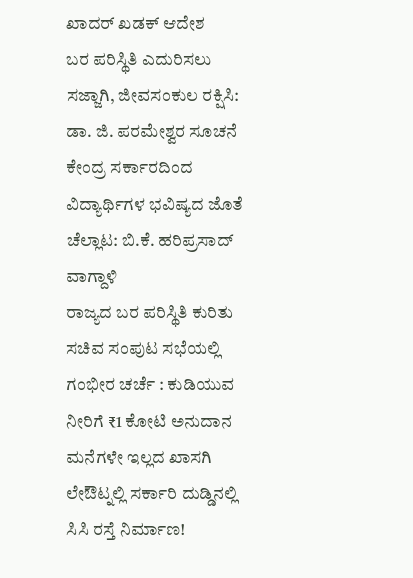ಖಾದರ್ ಖಡಕ್ ಆದೇಶ
ಬರ ಪರಿಸ್ಥಿತಿ ಎದುರಿಸಲು ಸಜ್ಜಾಗಿ, ಜೀವಸಂಕುಲ ರಕ್ಷಿಸಿ: ಡಾ. ಜಿ. ಪರಮೇಶ್ವರ ಸೂಚನೆ
ಕೇಂದ್ರ ಸರ್ಕಾರದಿಂದ ವಿದ್ಯಾರ್ಥಿಗಳ ಭವಿಷ್ಯದ ಜೊತೆ ಚೆಲ್ಲಾಟ: ಬಿ.ಕೆ. ಹರಿಪ್ರಸಾದ್ ವಾಗ್ದಾಳಿ
ರಾಜ್ಯದ ಬರ ಪರಿಸ್ಥಿತಿ ಕುರಿತು ಸಚಿವ ಸಂಪುಟ ಸಭೆಯಲ್ಲಿ ಗಂಭೀರ ಚರ್ಚೆ : ಕುಡಿಯುವ ನೀರಿಗೆ ₹1 ಕೋಟಿ ಅನುದಾನ
ಮನೆಗಳೇ ಇಲ್ಲದ ಖಾಸಗಿ ಲೇಔಟ್ನಲ್ಲಿ ಸರ್ಕಾರಿ ದುಡ್ಡಿನಲ್ಲಿ ಸಿಸಿ ರಸ್ತೆ ನಿರ್ಮಾಣ!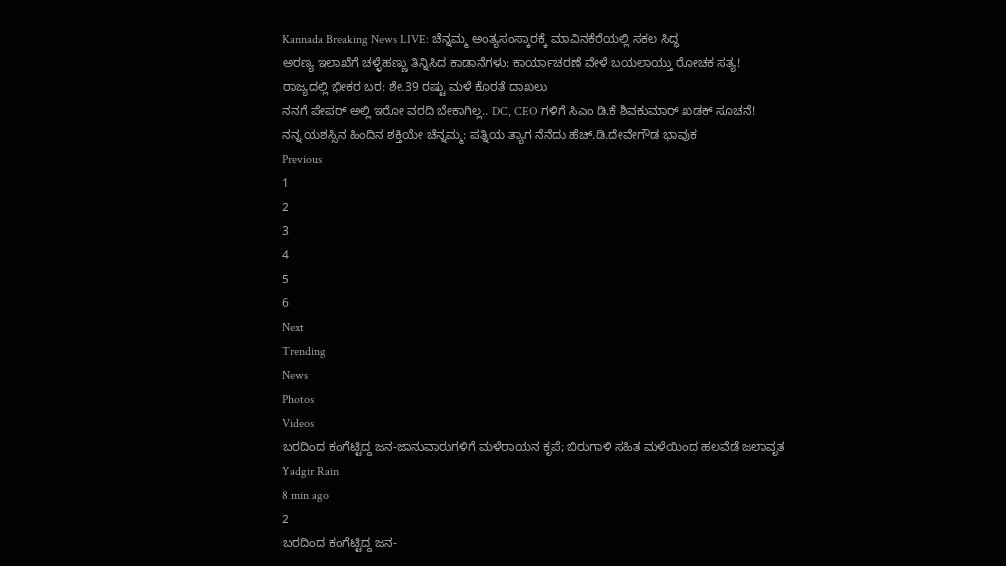Kannada Breaking News LIVE: ಚೆನ್ನಮ್ಮ ಅಂತ್ಯಸಂಸ್ಕಾರಕ್ಕೆ ಮಾವಿನಕೆರೆಯಲ್ಲಿ ಸಕಲ ಸಿದ್ಧ
ಅರಣ್ಯ ಇಲಾಖೆಗೆ ಚಳ್ಳೆಹಣ್ಣು ತಿನ್ನಿಸಿದ ಕಾಡಾನೆಗಳು: ಕಾರ್ಯಾಚರಣೆ ವೇಳೆ ಬಯಲಾಯ್ತು ರೋಚಕ ಸತ್ಯ!
ರಾಜ್ಯದಲ್ಲಿ ಭೀಕರ ಬರ: ಶೇ.39 ರಷ್ಟು ಮಳೆ ಕೊರತೆ ದಾಖಲು
ನನಗೆ ಪೇಪರ್ ಅಲ್ಲಿ ಇರೋ ವರದಿ ಬೇಕಾಗಿಲ್ಲ.. DC, CEO ಗಳಿಗೆ ಸಿಎಂ ಡಿ.ಕೆ ಶಿವಕುಮಾರ್ ಖಡಕ್ ಸೂಚನೆ!
ನನ್ನ ಯಶಸ್ಸಿನ ಹಿಂದಿನ ಶಕ್ತಿಯೇ ಚೆನ್ನಮ್ಮ: ಪತ್ನಿಯ ತ್ಯಾಗ ನೆನೆದು ಹೆಚ್.ಡಿ.ದೇವೇಗೌಡ ಭಾವುಕ
Previous
1
2
3
4
5
6
Next
Trending
News
Photos
Videos
ಬರದಿಂದ ಕಂಗೆಟ್ಟಿದ್ದ ಜನ-ಜಾನುವಾರುಗಳಿಗೆ ಮಳೆರಾಯನ ಕೃಪೆ; ಬಿರುಗಾಳಿ ಸಹಿತ ಮಳೆಯಿಂದ ಹಲವೆಡೆ ಜಲಾವೃತ
Yadgir Rain
8 min ago
2
ಬರದಿಂದ ಕಂಗೆಟ್ಟಿದ್ದ ಜನ-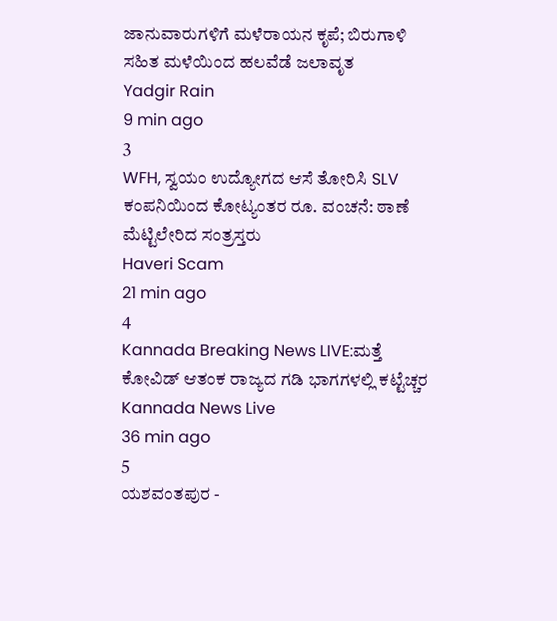ಜಾನುವಾರುಗಳಿಗೆ ಮಳೆರಾಯನ ಕೃಪೆ; ಬಿರುಗಾಳಿ ಸಹಿತ ಮಳೆಯಿಂದ ಹಲವೆಡೆ ಜಲಾವೃತ
Yadgir Rain
9 min ago
3
WFH, ಸ್ವಯಂ ಉದ್ಯೋಗದ ಆಸೆ ತೋರಿಸಿ SLV ಕಂಪನಿಯಿಂದ ಕೋಟ್ಯಂತರ ರೂ. ವಂಚನೆ: ಠಾಣೆ ಮೆಟ್ಟಿಲೇರಿದ ಸಂತ್ರಸ್ತರು
Haveri Scam
21 min ago
4
Kannada Breaking News LIVE:ಮತ್ತೆ ಕೋವಿಡ್ ಆತಂಕ ರಾಜ್ಯದ ಗಡಿ ಭಾಗಗಳಲ್ಲಿ ಕಟ್ಟೆಚ್ಚರ
Kannada News Live
36 min ago
5
ಯಶವಂತಪುರ -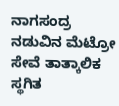ನಾಗಸಂದ್ರ ನಡುವಿನ ಮೆಟ್ರೋ ಸೇವೆ ತಾತ್ಕಾಲಿಕ ಸ್ಥಗಿತ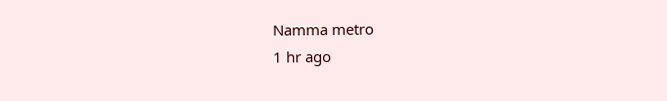Namma metro
1 hr ago